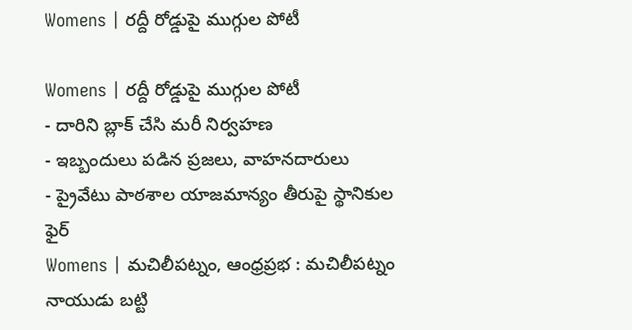Womens | రద్దీ రోడ్డుపై ముగ్గుల పోటీ

Womens | రద్దీ రోడ్డుపై ముగ్గుల పోటీ
- దారిని బ్లాక్ చేసి మరీ నిర్వహణ
- ఇబ్బందులు పడిన ప్రజలు, వాహనదారులు
- ప్రైవేటు పాఠశాల యాజమాన్యం తీరుపై స్థానికుల ఫైర్
Womens | మచిలీపట్నం, ఆంధ్రప్రభ : మచిలీపట్నం నాయుడు బట్టి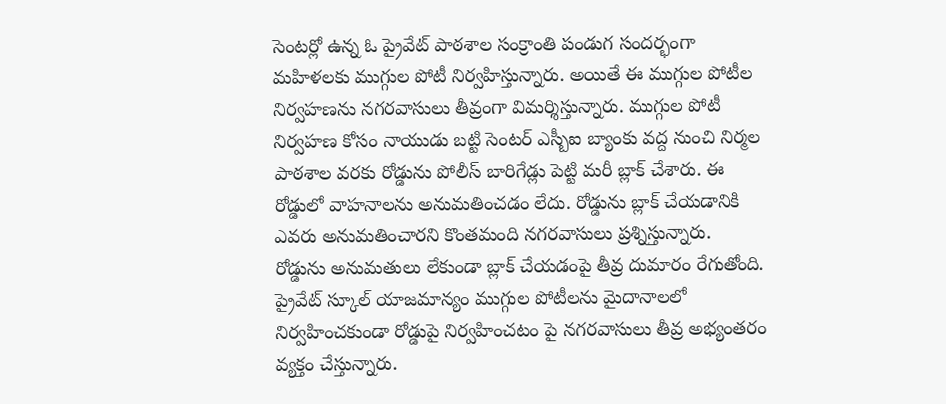సెంటర్లో ఉన్న ఓ ప్రైవేట్ పాఠశాల సంక్రాంతి పండుగ సందర్భంగా మహిళలకు ముగ్గుల పోటీ నిర్వహిస్తున్నారు. అయితే ఈ ముగ్గుల పోటీల నిర్వహణను నగరవాసులు తీవ్రంగా విమర్శిస్తున్నారు. ముగ్గుల పోటీ నిర్వహణ కోసం నాయుడు బట్టి సెంటర్ ఎస్బీఐ బ్యాంకు వద్ద నుంచి నిర్మల పాఠశాల వరకు రోడ్డును పోలీస్ బారిగేడ్లు పెట్టి మరీ బ్లాక్ చేశారు. ఈ రోడ్డులో వాహనాలను అనుమతించడం లేదు. రోడ్డును బ్లాక్ చేయడానికి ఎవరు అనుమతించారని కొంతమంది నగరవాసులు ప్రశ్నిస్తున్నారు.
రోడ్డును అనుమతులు లేకుండా బ్లాక్ చేయడంపై తీవ్ర దుమారం రేగుతోంది. ప్రైవేట్ స్కూల్ యాజమాన్యం ముగ్గుల పోటీలను మైదానాలలో నిర్వహించకుండా రోడ్డుపై నిర్వహించటం పై నగరవాసులు తీవ్ర అభ్యంతరం వ్యక్తం చేస్తున్నారు.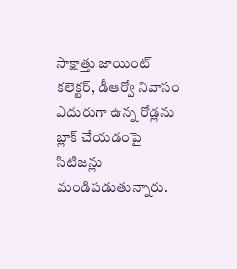సాక్షాత్తు జాయింట్ కలెక్టర్, డీఆర్వో నివాసం ఎదురుగా ఉన్న రోడ్లను బ్లాక్ చేయడంపై సిటిజన్లు మండిపడుతున్నారు.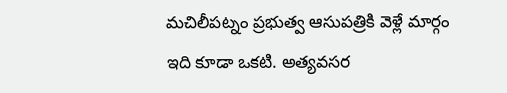మచిలీపట్నం ప్రభుత్వ ఆసుపత్రికి వెళ్లే మార్గం ఇది కూడా ఒకటి. అత్యవసర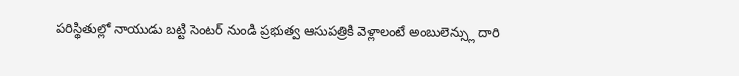పరిస్థితుల్లో నాయుడు బట్టి సెంటర్ నుండి ప్రభుత్వ ఆసుపత్రికి వెళ్లాలంటే అంబులెన్స్లు దారి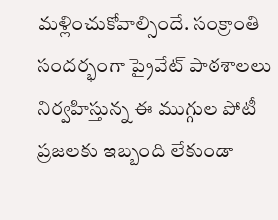మళ్లించుకోవాల్సిందే. సంక్రాంతి సందర్భంగా ప్రైవేట్ పాఠశాలలు నిర్వహిస్తున్న ఈ ముగ్గుల పోటీ ప్రజలకు ఇబ్బంది లేకుండా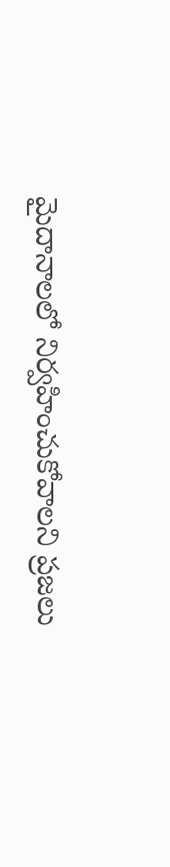మైదానాలలో నిర్వహించుకోవాలని ప్రజలు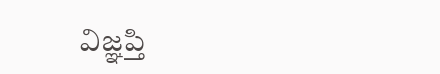విజ్ఞప్తి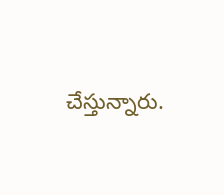చేస్తున్నారు.